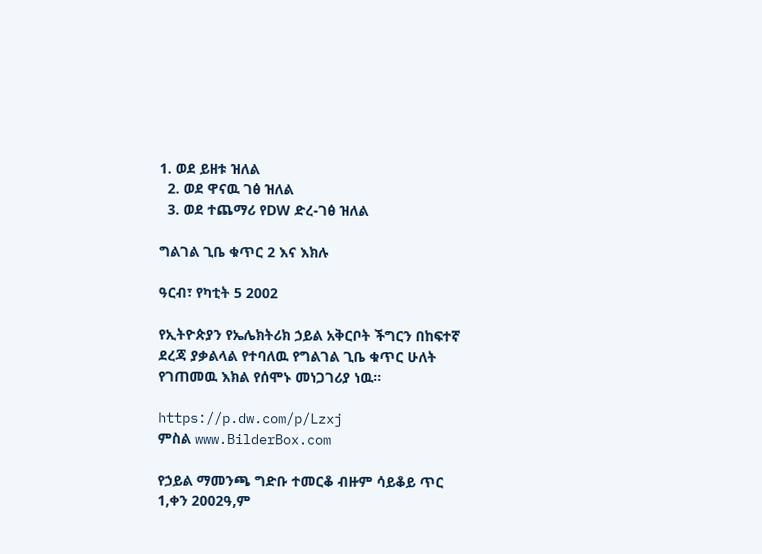1. ወደ ይዘቱ ዝለል
  2. ወደ ዋናዉ ገፅ ዝለል
  3. ወደ ተጨማሪ የDW ድረ-ገፅ ዝለል

ግልገል ጊቤ ቁጥር 2 እና እክሉ

ዓርብ፣ የካቲት 5 2002

የኢትዮጵያን የኤሌክትሪክ ኃይል አቅርቦት ችግርን በከፍተኛ ደረጃ ያቃልላል የተባለዉ የግልገል ጊቤ ቁጥር ሁለት የገጠመዉ እክል የሰሞኑ መነጋገሪያ ነዉ።

https://p.dw.com/p/Lzxj
ምስል www.BilderBox.com

የኃይል ማመንጫ ግድቡ ተመርቆ ብዙም ሳይቆይ ጥር 1,ቀን 2002ዓ,ም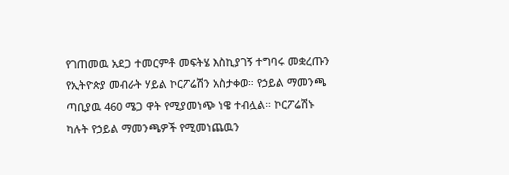የገጠመዉ አደጋ ተመርምቶ መፍትሄ እስኪያገኝ ተግባሩ መቋረጡን የኢትዮጵያ መብራት ሃይል ኮርፖሬሽን አስታቀወ። የኃይል ማመንጫ ጣቢያዉ 460 ሜጋ ዋት የሚያመነጭ ነዌ ተብሏል። ኮርፖሬሽኑ ካሉት የኃይል ማመንጫዎች የሚመነጨዉን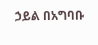ኃይል በአግባቡ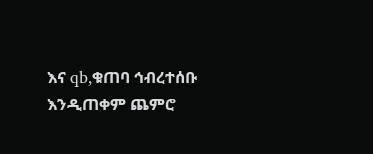እና qb,ቁጠባ ኅብረተሰቡ እንዲጠቀም ጨምሮ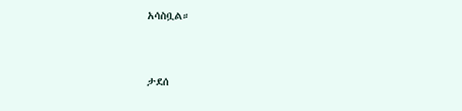አሳስቧል።


ታደሰ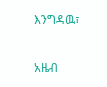እንግዳዉ፣

አዜብ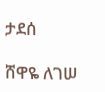ታደሰ

ሸዋዬ ለገሠ